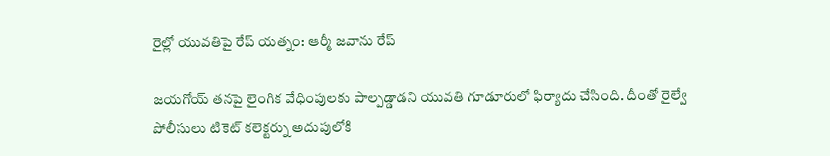రైల్లో యువతిపై రేప్ యత్నం: ఆర్మీ జవాను రేప్

జయగోయ్ తనపై లైంగిక వేధింపులకు పాల్పడ్డాడని యువతి గూడూరులో ఫిర్యాదు చేసింది. దీంతో రైల్వే పోలీసులు టికెట్ కలెక్టర్ను అదుపులోకి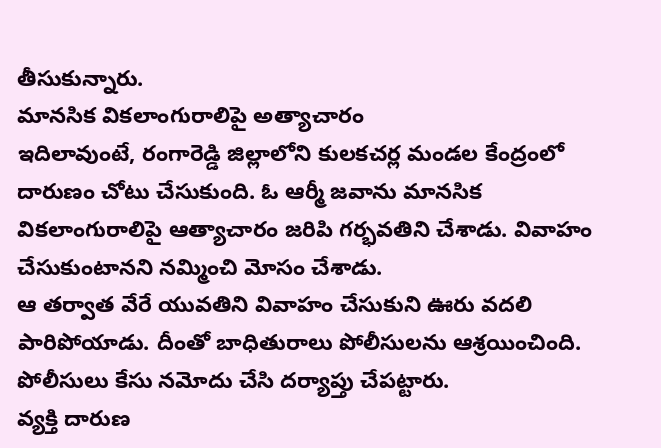తీసుకున్నారు.
మానసిక వికలాంగురాలిపై అత్యాచారం
ఇదిలావుంటే, రంగారెడ్డి జిల్లాలోని కులకచర్ల మండల కేంద్రంలో దారుణం చోటు చేసుకుంది. ఓ ఆర్మీ జవాను మానసిక వికలాంగురాలిపై ఆత్యాచారం జరిపి గర్భవతిని చేశాడు. వివాహం చేసుకుంటానని నమ్మించి మోసం చేశాడు.
ఆ తర్వాత వేరే యువతిని వివాహం చేసుకుని ఊరు వదలి పారిపోయాడు. దీంతో బాధితురాలు పోలీసులను ఆశ్రయించింది. పోలీసులు కేసు నమోదు చేసి దర్యాప్తు చేపట్టారు.
వ్యక్తి దారుణ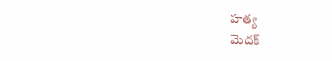హత్య
మెదక్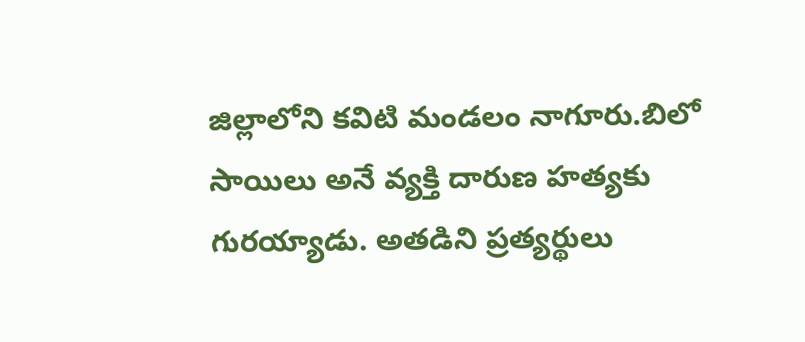జిల్లాలోని కవిటి మండలం నాగూరు.బిలో సాయిలు అనే వ్యక్తి దారుణ హత్యకు గురయ్యాడు. అతడిని ప్రత్యర్థులు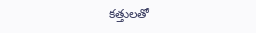కత్తులతో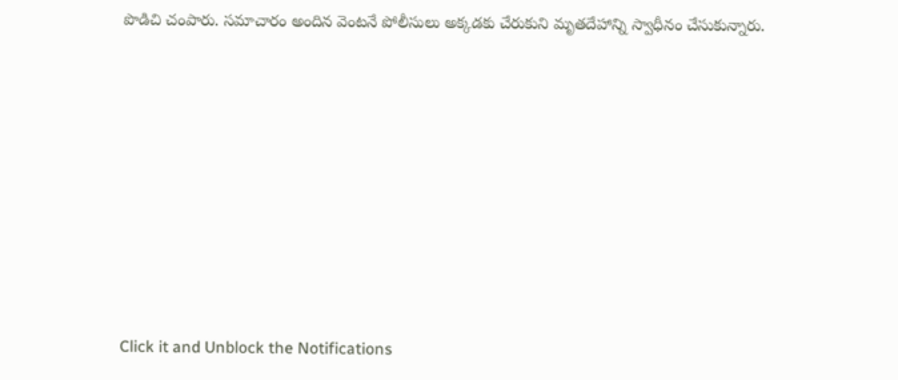పొడిచి చంపారు. సమాచారం అందిన వెంటనే పోలీసులు అక్కడకు చేరుకుని మృతదేహాన్ని స్వాధీనం చేసుకున్నారు.












Click it and Unblock the Notifications